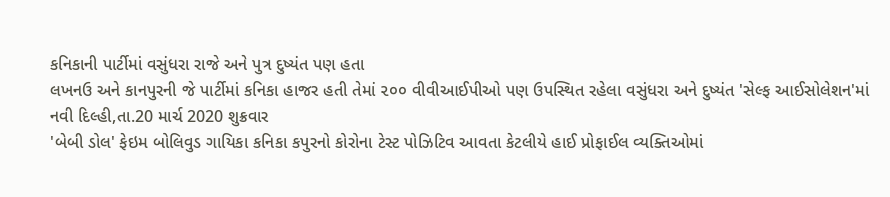કનિકાની પાર્ટીમાં વસુંધરા રાજે અને પુત્ર દુષ્યંત પણ હતા
લખનઉ અને કાનપુરની જે પાર્ટીમાં કનિકા હાજર હતી તેમાં ૨૦૦ વીવીઆઈપીઓ પણ ઉપસ્થિત રહેલા વસુંધરા અને દુષ્યંત 'સેલ્ફ આઈસોલેશન'માં
નવી દિલ્હી,તા.20 માર્ચ 2020 શુક્રવાર
'બેબી ડોલ' ફેઇમ બોલિવુડ ગાયિકા કનિકા કપુરનો કોરોના ટેસ્ટ પોઝિટિવ આવતા કેટલીયે હાઈ પ્રોફાઈલ વ્યક્તિઓમાં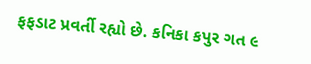ફફડાટ પ્રવર્તી રહ્યો છે. કનિકા કપુર ગત ૯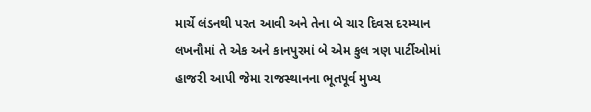માર્ચે લંડનથી પરત આવી અને તેના બે ચાર દિવસ દરમ્યાન લખનૌમાં તે એક અને કાનપુરમાં બે એમ કુલ ત્રણ પાર્ટીઓમાં હાજરી આપી જેમા રાજસ્થાનના ભૂતપૂર્વ મુખ્ય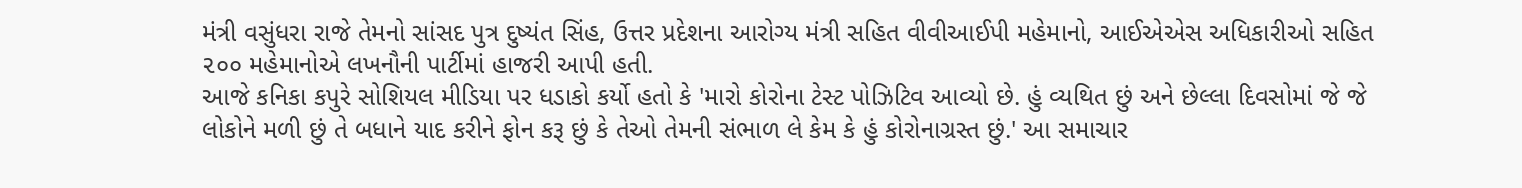મંત્રી વસુંધરા રાજે તેમનો સાંસદ પુત્ર દુષ્યંત સિંહ, ઉત્તર પ્રદેશના આરોગ્ય મંત્રી સહિત વીવીઆઈપી મહેમાનો, આઈએએસ અધિકારીઓ સહિત ૨૦૦ મહેમાનોએ લખનૌની પાર્ટીમાં હાજરી આપી હતી.
આજે કનિકા કપુરે સોશિયલ મીડિયા પર ધડાકો કર્યો હતો કે 'મારો કોરોના ટેસ્ટ પોઝિટિવ આવ્યો છે. હું વ્યથિત છું અને છેલ્લા દિવસોમાં જે જે લોકોને મળી છું તે બધાને યાદ કરીને ફોન કરૂ છું કે તેઓ તેમની સંભાળ લે કેમ કે હું કોરોનાગ્રસ્ત છું.' આ સમાચાર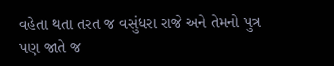વહેતા થતા તરત જ વસુંધરા રાજે અને તેમનો પુત્ર પણ જાતે જ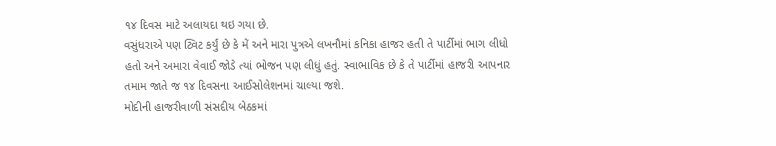૧૪ દિવસ માટે અલાયદા થઇ ગયા છે.
વસુંધરાએ પણ ટ્વિટ કર્યું છે કે મેં અને મારા પુત્રએ લખનૌમાં કનિકા હાજર હતી તે પાર્ટીમાં ભાગ લીધો હતો અને અમારા વેવાઈ જોડે ત્યાં ભોજન પણ લીધું હતું. સ્વાભાવિક છે કે તે પાર્ટીમાં હાજરી આપનાર તમામ જાતે જ ૧૪ દિવસના આઈસોલેશનમાં ચાલ્યા જશે.
મોદીની હાજરીવાળી સંસદીય બેઠકમાં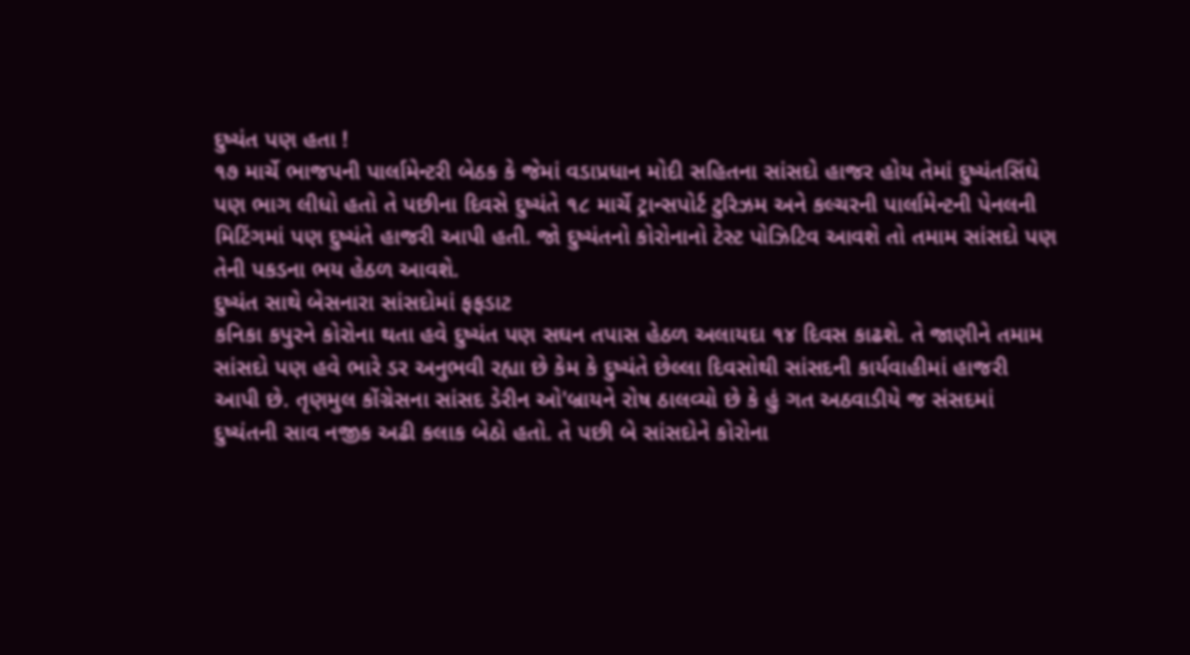દુષ્યંત પણ હતા !
૧૭ માર્ચે ભાજપની પાર્લામેન્ટરી બેઠક કે જેમાં વડાપ્રધાન મોદી સહિતના સાંસદો હાજર હોય તેમાં દુષ્યંતસિંઘે પણ ભાગ લીધો હતો તે પછીના દિવસે દુષ્યંતે ૧૮ માર્ચે ટ્રાન્સપોર્ટ ટુરિઝમ અને કલ્ચરની પાર્લામેન્ટની પેનલની મિટિંગમાં પણ દુષ્યંતે હાજરી આપી હતી. જો દુષ્યંતનો કોરોનાનો ટેસ્ટ પોઝિટિવ આવશે તો તમામ સાંસદો પણ તેની પકડના ભય હેઠળ આવશે.
દુષ્યંત સાથે બેસનારા સાંસદોમાં ફફડાટ
કનિકા કપુરને કોરોના થતા હવે દુષ્યંત પણ સઘન તપાસ હેઠળ અલાયદા ૧૪ દિવસ કાઢશે. તે જાણીને તમામ સાંસદો પણ હવે ભારે ડર અનુભવી રહ્યા છે કેમ કે દુષ્યંતે છેલ્લા દિવસોથી સાંસદની કાર્યવાહીમાં હાજરી આપી છે. તૃણમુલ કોંગ્રેસના સાંસદ ડેરીન ઓ'બ્રાયને રોષ ઠાલવ્યો છે કે હું ગત અઠવાડીયે જ સંસદમાં દુષ્યંતની સાવ નજીક અઢી કલાક બેઠો હતો. તે પછી બે સાંસદોને કોરોના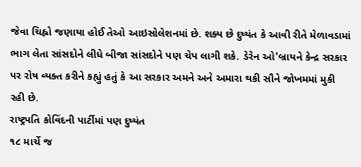જેવા ચિહ્નો જણાયા હોઈ તેઓ આઇસોલેશનમાં છે. શક્ય છે દુષ્યંત કે આવી રીતે મેળાવડામાં ભાગ લેતા સાંસદોને લીધે બીજા સાંસદોને પણ ચેપ લાગી શકે. ડેરેન ઓ'બ્રાયને કેન્દ્ર સરકાર પર રોષ વ્યક્ત કરીને કહ્યું હતું કે આ સરકાર અમને અને અમારા થકી સૌને જોખમમાં મુકી રહી છે.
રાષ્ટ્રપતિ કોવિંદની પાર્ટીમાં પણ દુષ્યંત
૧૮ માર્ચે જ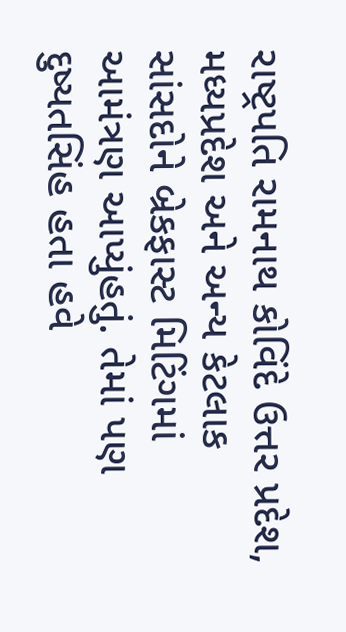રાષ્ટ્રપતિ રામનાથ કોવિંદે ઉત્તર પ્રદેશ, મધ્યપ્રદેશ અને અન્ય કેટલાક સાંસદોને બ્રેકફાસ્ટ મિટિંગમાં આમંત્રણ આપ્યુંહતું. તેમાં પણ દુષ્યતસિંહ હતા હવે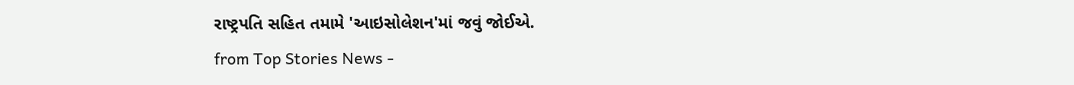રાષ્ટ્રપતિ સહિત તમામે 'આઇસોલેશન'માં જવું જોઈએ.
from Top Stories News -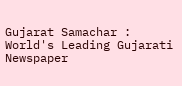Gujarat Samachar : World's Leading Gujarati Newspaper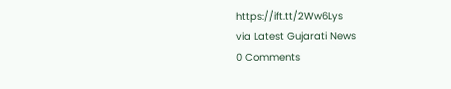https://ift.tt/2Ww6Lys
via Latest Gujarati News
0 Comments